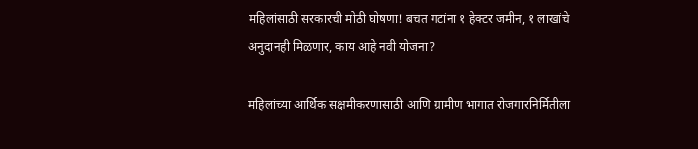महिलांसाठी सरकारची मोठी घोषणा! बचत गटांना १ हेक्टर जमीन, १ लाखांचे अनुदानही मिळणार, काय आहे नवी योजना?

महिलांच्या आर्थिक सक्षमीकरणासाठी आणि ग्रामीण भागात रोजगारनिर्मितीला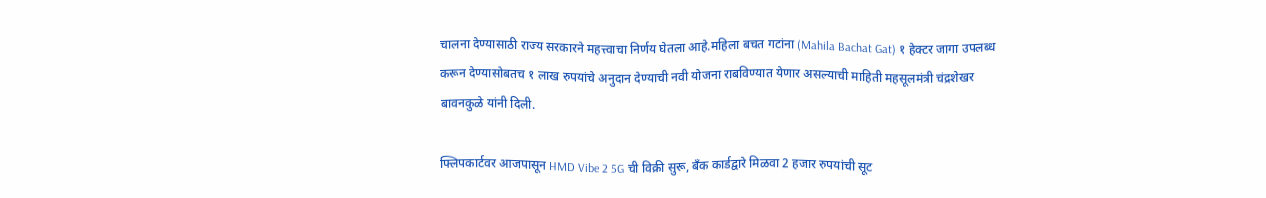चालना देण्यासाठी राज्य सरकारने महत्त्वाचा निर्णय घेतला आहे.महिला बचत गटांना (Mahila Bachat Gat) १ हेक्टर जागा उपलब्ध करून देण्यासोबतच १ लाख रुपयांचे अनुदान देण्याची नवी योजना राबविण्यात येणार असल्याची माहिती महसूलमंत्री चंद्रशेखर बावनकुळे यांनी दिली.

फ्लिपकार्टवर आजपासून HMD Vibe 2 5G ची विक्री सुरू, बँक कार्डद्वारे मिळवा 2 हजार रुपयांची सूट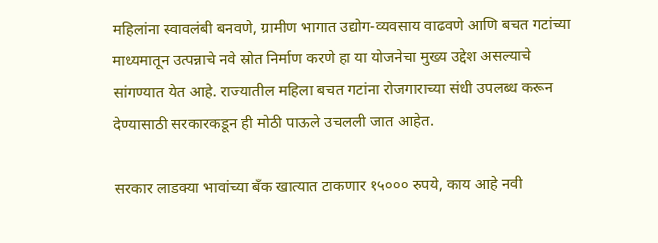महिलांना स्वावलंबी बनवणे, ग्रामीण भागात उद्योग-व्यवसाय वाढवणे आणि बचत गटांच्या माध्यमातून उत्पन्नाचे नवे स्रोत निर्माण करणे हा या योजनेचा मुख्य उद्देश असल्याचे सांगण्यात येत आहे. राज्यातील महिला बचत गटांना रोजगाराच्या संधी उपलब्ध करून देण्यासाठी सरकारकडून ही मोठी पाऊले उचलली जात आहेत.

सरकार लाडक्या भावांच्या बँक खात्यात टाकणार १५००० रुपये, काय आहे नवी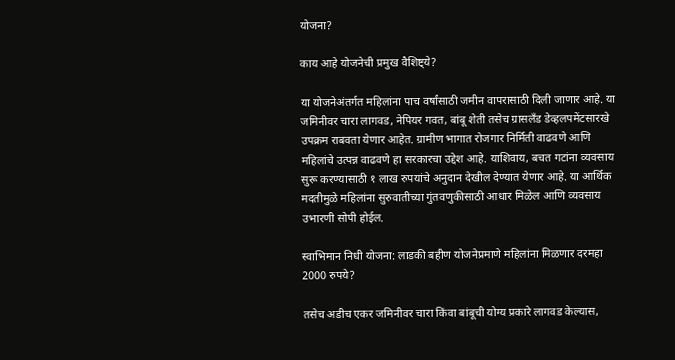योजना?

काय आहे योजनेची प्रमुख वैशिष्ट्ये?

या योजनेअंतर्गत महिलांना पाच वर्षांसाठी जमीन वापरासाठी दिली जाणार आहे. या जमिनीवर चारा लागवड, नेपियर गवत, बांबू शेती तसेच ग्रासलँड डेव्हलपमेंटसारखे उपक्रम राबवता येणार आहेत. ग्रामीण भागात रोजगार निर्मिती वाढवणे आणि महिलांचे उत्पन्न वाढवणे हा सरकारचा उद्देश आहे. याशिवाय, बचत गटांना व्यवसाय सुरू करण्यासाठी १ लाख रुपयांचे अनुदान देखील देण्यात येणार आहे. या आर्थिक मदतीमुळे महिलांना सुरुवातीच्या गुंतवणुकीसाठी आधार मिळेल आणि व्यवसाय उभारणी सोपी होईल.

स्वाभिमान निधी योजना: लाडकी बहीण योजनेप्रमाणे महिलांना मिळणार दरमहा 2000 रुपये?

तसेच अडीच एकर जमिनीवर चारा किंवा बांबूची योग्य प्रकारे लागवड केल्यास,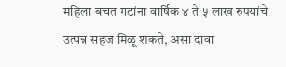महिला बचत गटांना वार्षिक ४ ते ५ लाख रुपयांचे उत्पन्न सहज मिळू शकते, असा दावा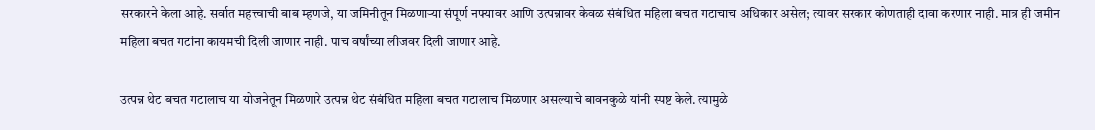सरकारने केला आहे. सर्वात महत्त्वाची बाब म्हणजे, या जमिनीतून मिळणाऱ्या संपूर्ण नफ्यावर आणि उत्पन्नावर केवळ संबंधित महिला बचत गटाचाच अधिकार असेल; त्यावर सरकार कोणताही दावा करणार नाही. मात्र ही जमीन महिला बचत गटांना कायमची दिली जाणार नाही. पाच वर्षांच्या लीजवर दिली जाणार आहे.

उत्पन्न थेट बचत गटालाच या योजनेतून मिळणारे उत्पन्न थेट संबंधित महिला बचत गटालाच मिळणार असल्याचे बावनकुळे यांनी स्पष्ट केले. त्यामुळे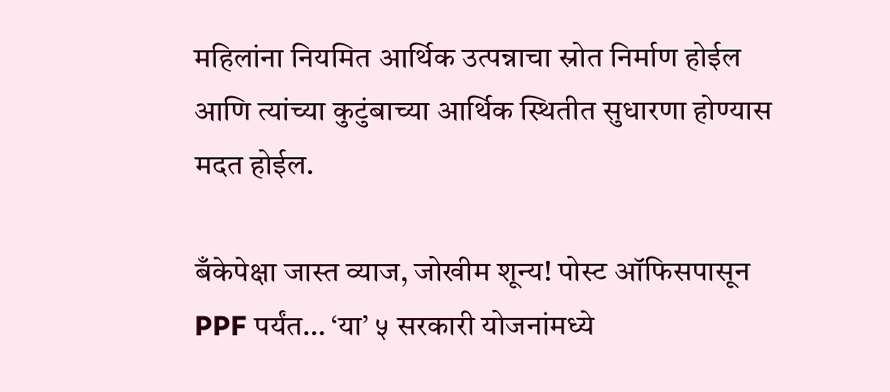महिलांना नियमित आर्थिक उत्पन्नाचा स्रोत निर्माण होईल आणि त्यांच्या कुटुंबाच्या आर्थिक स्थितीत सुधारणा होण्यास मदत होईल.

बँकेपेक्षा जास्त व्याज, जोखीम शून्य! पोस्ट ऑफिसपासून PPF पर्यंत… ‘या’ ५ सरकारी योजनांमध्ये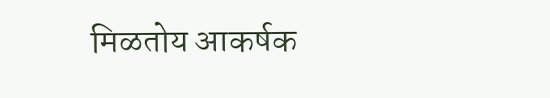मिळतोय आकर्षक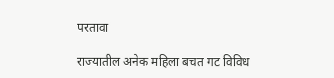परतावा

राज्यातील अनेक महिला बचत गट विविध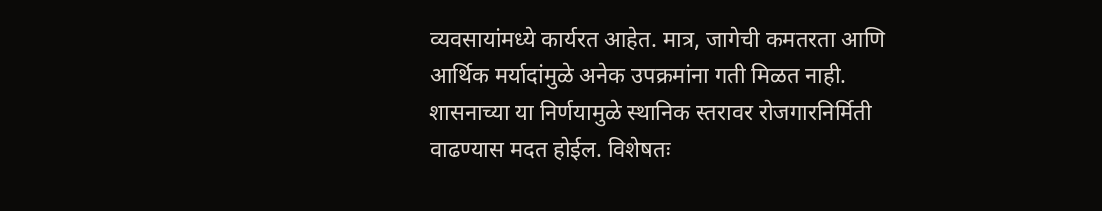व्यवसायांमध्ये कार्यरत आहेत. मात्र, जागेची कमतरता आणि आर्थिक मर्यादांमुळे अनेक उपक्रमांना गती मिळत नाही. शासनाच्या या निर्णयामुळे स्थानिक स्तरावर रोजगारनिर्मिती वाढण्यास मदत होईल. विशेषतः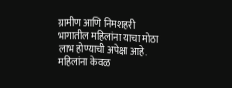ग्रामीण आणि निमशहरी भागातील महिलांना याचा मोठा लाभ होण्याची अपेक्षा आहे. महिलांना केवळ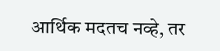आर्थिक मदतच नव्हे, तर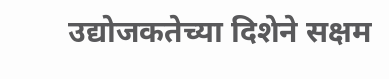उद्योजकतेच्या दिशेने सक्षम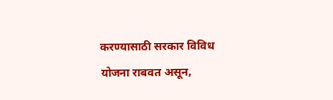करण्यासाठी सरकार विविध योजना राबवत असून,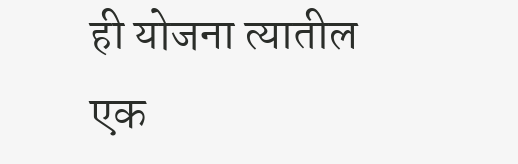ही योजना त्यातील एक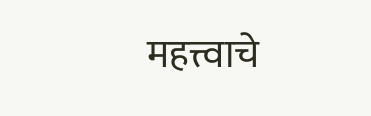महत्त्वाचे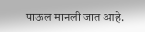पाऊल मानली जात आहे.